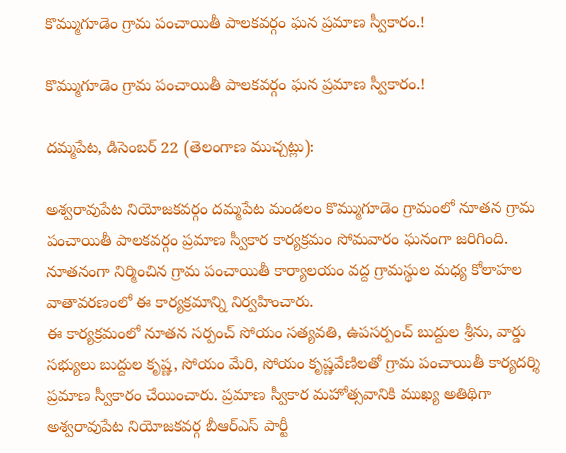కొమ్ముగూడెం గ్రామ పంచాయితీ పాలకవర్గం ఘన ప్రమాణ స్వీకారం.!

కొమ్ముగూడెం గ్రామ పంచాయితీ పాలకవర్గం ఘన ప్రమాణ స్వీకారం.!

దమ్మపేట, డిసెంబర్ 22 (తెలంగాణ ముచ్చట్లు):

అశ్వరావుపేట నియోజకవర్గం దమ్మపేట మండలం కొమ్ముగూడెం గ్రామంలో నూతన గ్రామ పంచాయితీ పాలకవర్గం ప్రమాణ స్వీకార కార్యక్రమం సోమవారం ఘనంగా జరిగింది. నూతనంగా నిర్మించిన గ్రామ పంచాయితీ కార్యాలయం వద్ద గ్రామస్థుల మధ్య కోలాహల వాతావరణంలో ఈ కార్యక్రమాన్ని నిర్వహించారు.
ఈ కార్యక్రమంలో నూతన సర్పంచ్ సోయం సత్యవతి, ఉపసర్పంచ్ బుద్దుల శ్రీను, వార్డు సభ్యులు బుద్దుల కృష్ణ, సోయం మేరి, సోయం కృష్ణవేణిలతో గ్రామ పంచాయితీ కార్యదర్శి ప్రమాణ స్వీకారం చేయించారు. ప్రమాణ స్వీకార మహోత్సవానికి ముఖ్య అతిథిగా అశ్వరావుపేట నియోజకవర్గ బీఆర్‌ఎస్ పార్టీ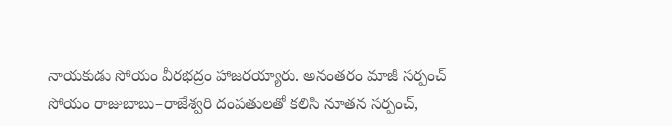నాయకుడు సోయం వీరభద్రం హాజరయ్యారు. అనంతరం మాజీ సర్పంచ్ సోయం రాజుబాబు–రాజేశ్వరి దంపతులతో కలిసి నూతన సర్పంచ్,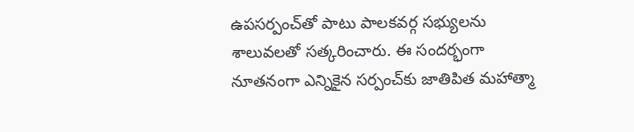ఉపసర్పంచ్‌తో పాటు పాలకవర్గ సభ్యులను శాలువలతో సత్కరించారు. ఈ సందర్భంగా నూతనంగా ఎన్నికైన సర్పంచ్‌కు జాతిపిత మహాత్మా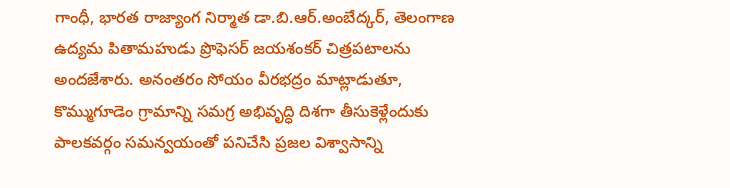గాంధీ, భారత రాజ్యాంగ నిర్మాత డా.బి.ఆర్.అంబేద్కర్, తెలంగాణ ఉద్యమ పితామహుడు ప్రొఫెసర్ జయశంకర్ చిత్రపటాలను అందజేశారు. అనంతరం సోయం వీరభద్రం మాట్లాడుతూ, కొమ్ముగూడెం గ్రామాన్ని సమగ్ర అభివృద్ధి దిశగా తీసుకెళ్లేందుకు పాలకవర్గం సమన్వయంతో పనిచేసి ప్రజల విశ్వాసాన్ని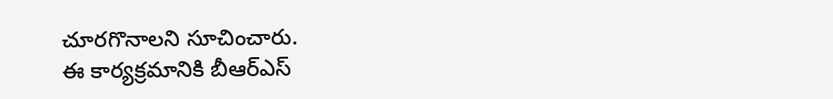చూరగొనాలని సూచించారు.
ఈ కార్యక్రమానికి బీఆర్‌ఎస్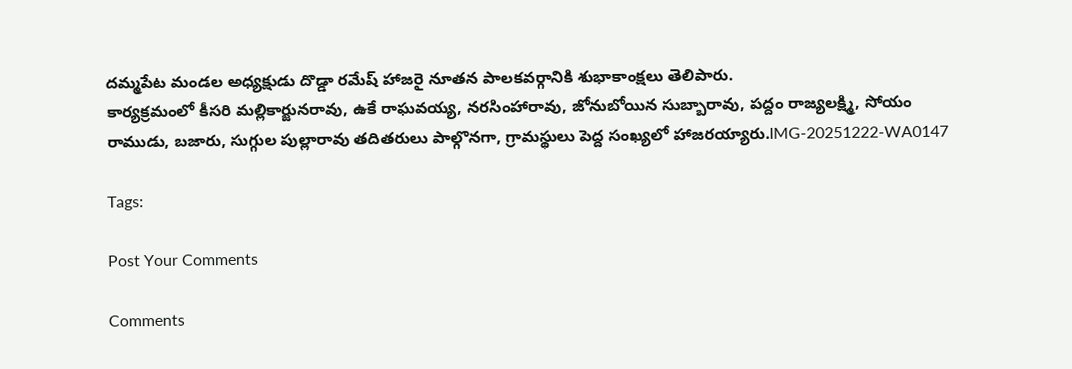దమ్మపేట మండల అధ్యక్షుడు దొడ్డా రమేష్ హాజరై నూతన పాలకవర్గానికి శుభాకాంక్షలు తెలిపారు.
కార్యక్రమంలో కీసరి మల్లికార్జునరావు, ఉకే రాఘవయ్య, నరసింహారావు, జోనుబోయిన సుబ్బారావు, పద్దం రాజ్యలక్ష్మి, సోయం రాముడు, బజారు, సుగ్గుల పుల్లారావు తదితరులు పాల్గొనగా, గ్రామస్థులు పెద్ద సంఖ్యలో హాజరయ్యారు.IMG-20251222-WA0147

Tags:

Post Your Comments

Comments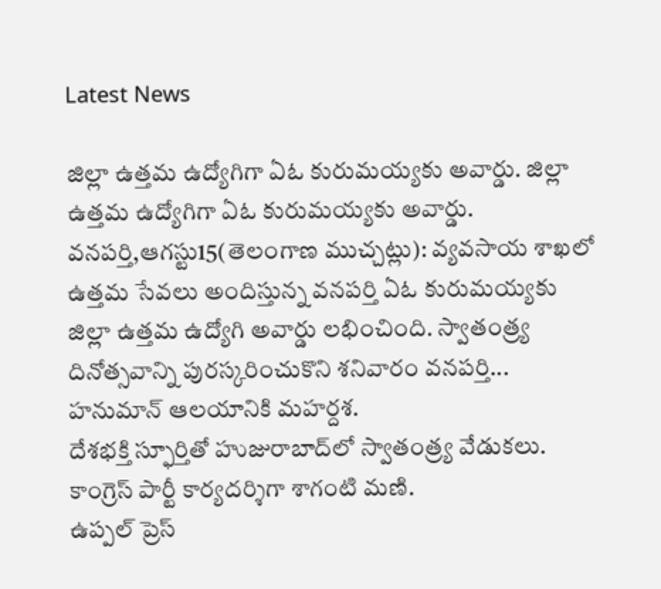Latest News

జిల్లా ఉత్తమ ఉద్యోగిగా ఏఓ కురుమయ్యకు అవార్డు. జిల్లా ఉత్తమ ఉద్యోగిగా ఏఓ కురుమయ్యకు అవార్డు.
వనపర్తి,ఆగస్టు15(తెలంగాణ ముచ్చట్లు): వ్యవసాయ శాఖలో ఉత్తమ సేవలు అందిస్తున్న వనపర్తి ఏఓ కురుమయ్యకు జిల్లా ఉత్తమ ఉద్యోగి అవార్డు లభించింది. స్వాతంత్ర్య దినోత్సవాన్ని పురస్కరించుకొని శనివారం వనపర్తి...
హనుమాన్ ఆలయానికి మహర్దశ.
దేశభక్తి స్ఫూర్తితో హుజురాబాద్‌లో స్వాతంత్ర్య వేడుకలు.
కాంగ్రెస్ పార్టీ కార్యదర్శిగా శాగంటి మణి.
ఉప్పల్ ప్రెస్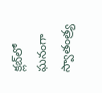క్లబ్‌లో ఘనంగా స్వాతంత్ర్య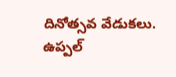దినోత్సవ వేడుకలు.
ఉప్పల్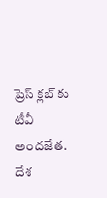ప్రెస్ క్లబ్‌ కు టీవీ అందజేత.
దేశ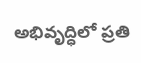అభివృద్ధిలో ప్రతి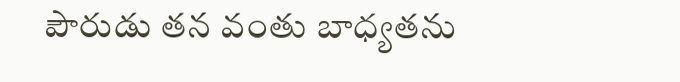పౌరుడు తన వంతు బాధ్యతను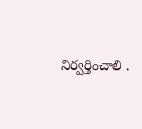నిర్వర్తించాలి .